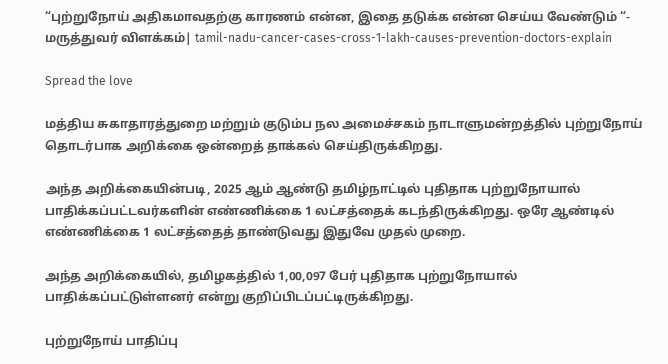“புற்றுநோய் அதிகமாவதற்கு காரணம் என்ன, இதை தடுக்க என்ன செய்ய வேண்டும் “- மருத்துவர் விளக்கம்| tamil-nadu-cancer-cases-cross-1-lakh-causes-prevention-doctors-explain

Spread the love

மத்திய சுகாதாரத்துறை மற்றும் குடும்ப நல அமைச்சகம் நாடாளுமன்றத்தில் புற்றுநோய் தொடர்பாக அறிக்கை ஒன்றைத் தாக்கல் செய்திருக்கிறது.

அந்த அறிக்கையின்படி, 2025 ஆம் ஆண்டு தமிழ்நாட்டில் புதிதாக புற்றுநோயால் பாதிக்கப்பட்டவர்களின் எண்ணிக்கை 1 லட்சத்தைக் கடந்திருக்கிறது. ஒரே ஆண்டில் எண்ணிக்கை 1 லட்சத்தைத் தாண்டுவது இதுவே முதல் முறை.

அந்த அறிக்கையில், தமிழகத்தில் 1,00,097 பேர் புதிதாக புற்றுநோயால் பாதிக்கப்பட்டுள்ளனர் என்று குறிப்பிடப்பட்டிருக்கிறது.

புற்றுநோய் பாதிப்பு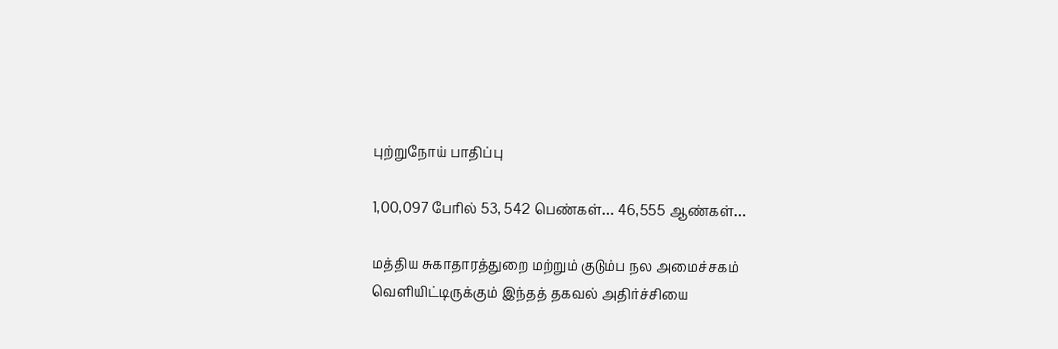புற்றுநோய் பாதிப்பு

1,00,097 பேரில் 53, 542 பெண்கள்… 46,555 ஆண்கள்…

மத்திய சுகாதாரத்துறை மற்றும் குடும்ப நல அமைச்சகம் வெளியிட்டிருக்கும் இந்தத் தகவல் அதிர்ச்சியை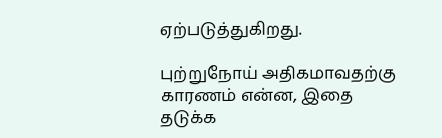ஏற்படுத்துகிறது.

புற்றுநோய் அதிகமாவதற்கு காரணம் என்ன, இதை தடுக்க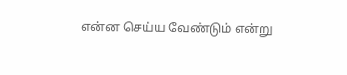என்ன செய்ய வேண்டும் என்று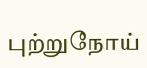புற்றுநோய்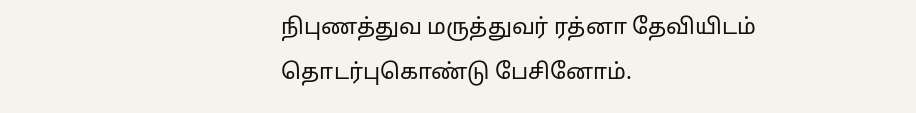நிபுணத்துவ மருத்துவர் ரத்னா தேவியிடம் தொடர்புகொண்டு பேசினோம்.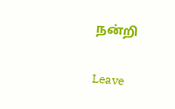நன்றி

Leave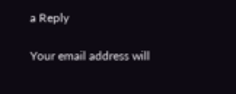a Reply

Your email address will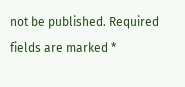not be published. Required fields are marked *